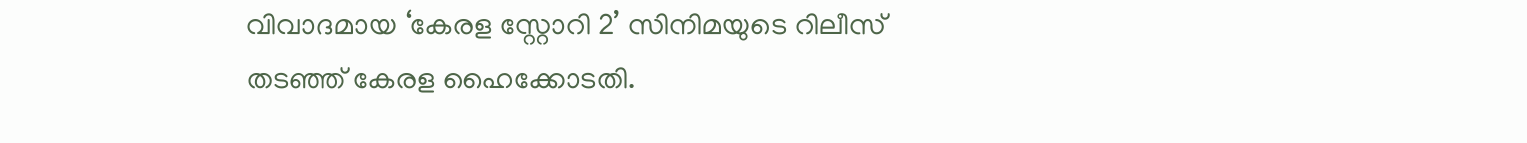വിവാദമായ ‘കേരള സ്റ്റോറി 2’ സിനിമയുടെ റിലീസ് തടഞ്ഞ് കേരള ഹൈക്കോടതി.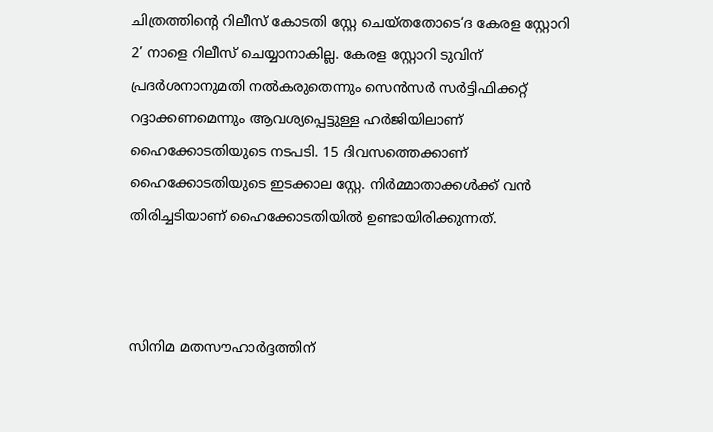ചിത്രത്തിന്റെ റിലീസ് കോടതി സ്റ്റേ ചെയ്തതോടെ‘ദ കേരള സ്റ്റോറി 2’ നാളെ റിലീസ് ചെയ്യാനാകില്ല. കേരള സ്റ്റോറി ടുവിന് പ്രദര്‍ശനാനുമതി നല്‍കരുതെന്നും സെന്‍സര്‍ സര്‍ട്ടിഫിക്കറ്റ് റദ്ദാക്കണമെന്നും ആവശ്യപ്പെട്ടുള്ള ഹർജിയിലാണ് ഹൈക്കോടതിയുടെ നടപടി. 15 ദിവസത്തെക്കാണ് ഹൈക്കോടതിയുടെ ഇടക്കാല സ്റ്റേ. നിർമ്മാതാക്കൾക്ക് വൻ തിരിച്ചടിയാണ് ഹൈക്കോടതിയില്‍ ഉണ്ടായിരിക്കുന്നത്.



സിനിമ മതസൗഹാർദ്ദത്തിന്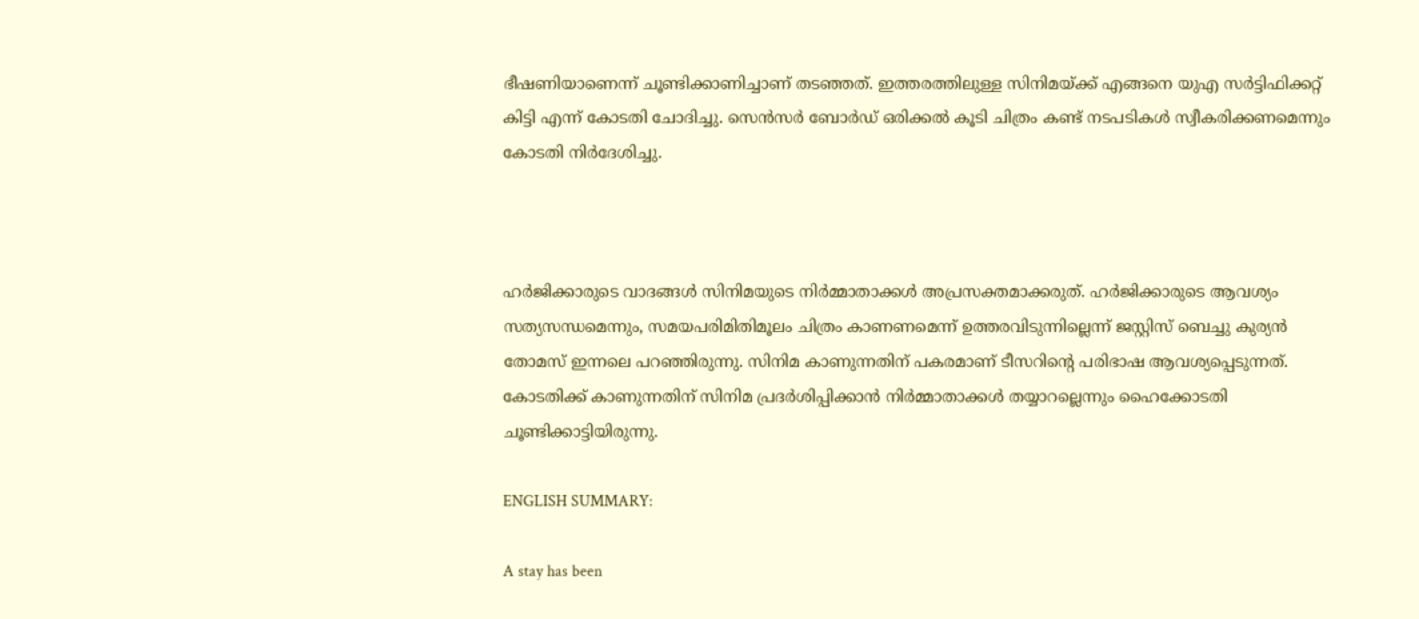ഭീഷണിയാണെന്ന് ചൂണ്ടിക്കാണിച്ചാണ് തടഞ്ഞത്. ഇത്തരത്തിലുള്ള സിനിമയ്ക്ക് എങ്ങനെ യുഎ സർട്ടിഫിക്കറ്റ് കിട്ടി എന്ന് കോടതി ചോദിച്ചു. സെൻസർ ബോർഡ് ഒരിക്കൽ കൂടി ചിത്രം കണ്ട് നടപടികൾ സ്വീകരിക്കണമെന്നും കോടതി നിര്‍ദേശിച്ചു.



ഹര്‍ജിക്കാരുടെ വാദങ്ങള്‍ സിനിമയുടെ നിര്‍മ്മാതാക്കള്‍ അപ്രസക്തമാക്കരുത്. ഹര്‍ജിക്കാരുടെ ആവശ്യം സത്യസന്ധമെന്നും, സമയപരിമിതിമൂലം ചിത്രം കാണണമെന്ന് ഉത്തരവിടുന്നില്ലെന്ന് ജസ്റ്റിസ് ബെച്ചു കുര്യൻ തോമസ് ഇന്നലെ പറഞ്ഞിരുന്നു. സിനിമ കാണുന്നതിന് പകരമാണ് ടീസറിന്റെ പരിഭാഷ ആവശ്യപ്പെടുന്നത്. കോടതിക്ക് കാണുന്നതിന് സിനിമ പ്രദര്‍ശിപ്പിക്കാന്‍ നിര്‍മ്മാതാക്കള്‍ തയ്യാറല്ലെന്നും ഹൈക്കോടതി ചൂണ്ടിക്കാട്ടിയിരുന്നു.

ENGLISH SUMMARY:

A stay has been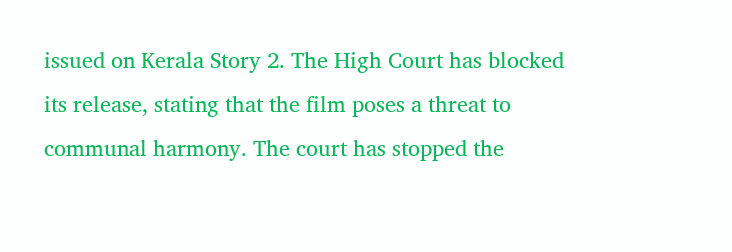issued on Kerala Story 2. The High Court has blocked its release, stating that the film poses a threat to communal harmony. The court has stopped the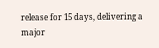release for 15 days, delivering a major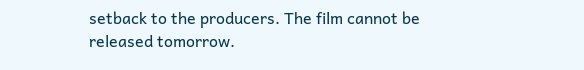setback to the producers. The film cannot be released tomorrow.